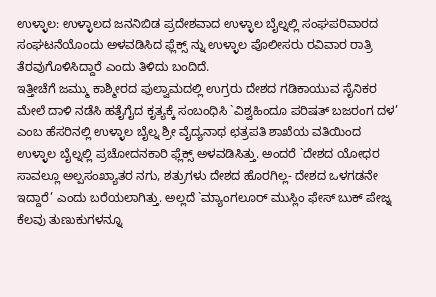ಉಳ್ಳಾಲ: ಉಳ್ಳಾಲದ ಜನನಿಬಿಡ ಪ್ರದೇಶವಾದ ಉಳ್ಳಾಲ ಬೈಲ್ನಲ್ಲಿ ಸಂಘಪರಿವಾರದ ಸಂಘಟನೆಯೊಂದು ಅಳವಡಿಸಿದ ಫ್ಲೆಕ್ಸ್ ನ್ನು ಉಳ್ಳಾಲ ಪೊಲೀಸರು ರವಿವಾರ ರಾತ್ರಿ ತೆರವುಗೊಳಿಸಿದ್ದಾರೆ ಎಂದು ತಿಳಿದು ಬಂದಿದೆ.
ಇತ್ತೀಚೆಗೆ ಜಮ್ಮು ಕಾಶ್ಮೀರದ ಪುಲ್ವಾಮದಲ್ಲಿ ಉಗ್ರರು ದೇಶದ ಗಡಿಕಾಯುವ ಸೈನಿಕರ ಮೇಲೆ ದಾಳಿ ನಡೆಸಿ ಹತೈಗೈದ ಕೃತ್ಯಕ್ಕೆ ಸಂಬಂಧಿಸಿ `ವಿಶ್ವಹಿಂದೂ ಪರಿಷತ್ ಬಜರಂಗ ದಳ’ ಎಂಬ ಹೆಸರಿನಲ್ಲಿ ಉಳ್ಳಾಲ ಬೈಲ್ನ ಶ್ರೀ ವೈದ್ಯನಾಥ ಛತ್ರಪತಿ ಶಾಖೆಯ ವತಿಯಿಂದ ಉಳ್ಳಾಲ ಬೈಲ್ನಲ್ಲಿ ಪ್ರಚೋದನಕಾರಿ ಫ್ಲೆಕ್ಸ್ ಅಳವಡಿಸಿತ್ತು. ಅಂದರೆ `ದೇಶದ ಯೋಧರ ಸಾವಲ್ಲೂ ಅಲ್ಪಸಂಖ್ಯಾತರ ನಗು, ಶತ್ರುಗಳು ದೇಶದ ಹೊರಗಿಲ್ಲ- ದೇಶದ ಒಳಗಡನೇ ಇದ್ದಾರೆ’ ಎಂದು ಬರೆಯಲಾಗಿತ್ತು. ಅಲ್ಲದೆ `ಮ್ಯಾಂಗಲೂರ್ ಮುಸ್ಲಿಂ ಫೇಸ್ ಬುಕ್ ಪೇಜ್ನ ಕೆಲವು ತುಣುಕುಗಳನ್ನೂ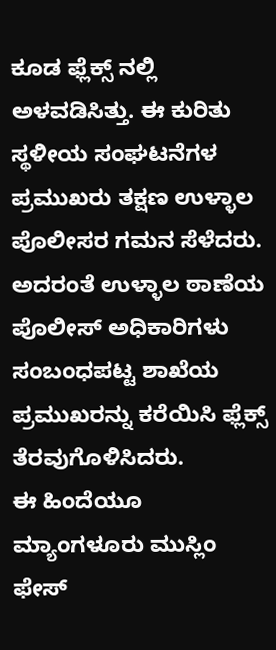ಕೂಡ ಫ್ಲೆಕ್ಸ್ ನಲ್ಲಿ ಅಳವಡಿಸಿತ್ತು. ಈ ಕುರಿತು ಸ್ಥಳೀಯ ಸಂಘಟನೆಗಳ ಪ್ರಮುಖರು ತಕ್ಷಣ ಉಳ್ಳಾಲ ಪೊಲೀಸರ ಗಮನ ಸೆಳೆದರು. ಅದರಂತೆ ಉಳ್ಳಾಲ ಠಾಣೆಯ ಪೊಲೀಸ್ ಅಧಿಕಾರಿಗಳು ಸಂಬಂಧಪಟ್ಟ ಶಾಖೆಯ ಪ್ರಮುಖರನ್ನು ಕರೆಯಿಸಿ ಫ್ಲೆಕ್ಸ್ ತೆರವುಗೊಳಿಸಿದರು.
ಈ ಹಿಂದೆಯೂ ಮ್ಯಾಂಗಳೂರು ಮುಸ್ಲಿಂ ಫೇಸ್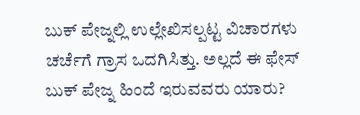ಬುಕ್ ಪೇಜ್ನಲ್ಲಿ ಉಲ್ಲೇಖಿಸಲ್ಪಟ್ಟ ವಿಚಾರಗಳು ಚರ್ಚೆಗೆ ಗ್ರಾಸ ಒದಗಿಸಿತ್ತು. ಅಲ್ಲದೆ ಈ ಫೇಸ್ ಬುಕ್ ಪೇಜ್ನ ಹಿಂದೆ ಇರುವವರು ಯಾರು?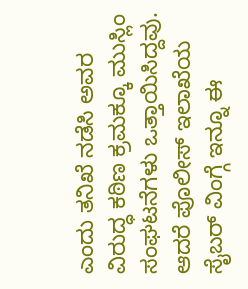ಎಂದು ತನಿಖೆ ನಡೆಸಿ ಅವರ ವಿರುದ್ಧ ಕಠಿಣ ಕ್ರಮಕ್ಕೂ ಮುಸ್ಲಿಂ ಸಂಘಟನೆಗಳು ಒತ್ತಾಯಿಸಿದ್ದವು. ಆದರೆ ಪೊಲೀಸ್ ಇಲಾಖೆಯ ಸೈಬರ್ ವಿಂಗ್ಗೆ ಇನ್ನೂ ಈ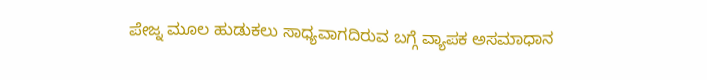ಪೇಜ್ನ ಮೂಲ ಹುಡುಕಲು ಸಾಧ್ಯವಾಗದಿರುವ ಬಗ್ಗೆ ವ್ಯಾಪಕ ಅಸಮಾಧಾನ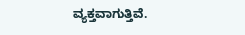ವ್ಯಕ್ತವಾಗುತ್ತಿವೆ.